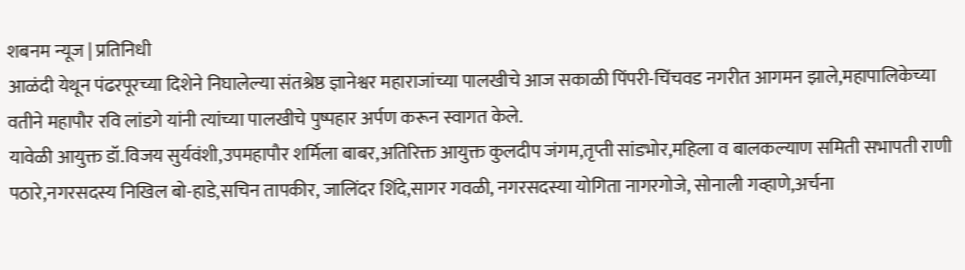शबनम न्यूज | प्रतिनिधी
आळंदी येथून पंढरपूरच्या दिशेने निघालेल्या संतश्रेष्ठ ज्ञानेश्वर महाराजांच्या पालखीचे आज सकाळी पिंपरी-चिंचवड नगरीत आगमन झाले,महापालिकेच्या वतीने महापौर रवि लांडगे यांनी त्यांच्या पालखीचे पुष्पहार अर्पण करून स्वागत केले.
यावेळी आयुक्त डॉ.विजय सुर्यवंशी,उपमहापौर शर्मिला बाबर,अतिरिक्त आयुक्त कुलदीप जंगम,तृप्ती सांडभोर,महिला व बालकल्याण समिती सभापती राणी पठारे,नगरसदस्य निखिल बो-हाडे,सचिन तापकीर, जालिंदर शिंदे,सागर गवळी, नगरसदस्या योगिता नागरगोजे, सोनाली गव्हाणे,अर्चना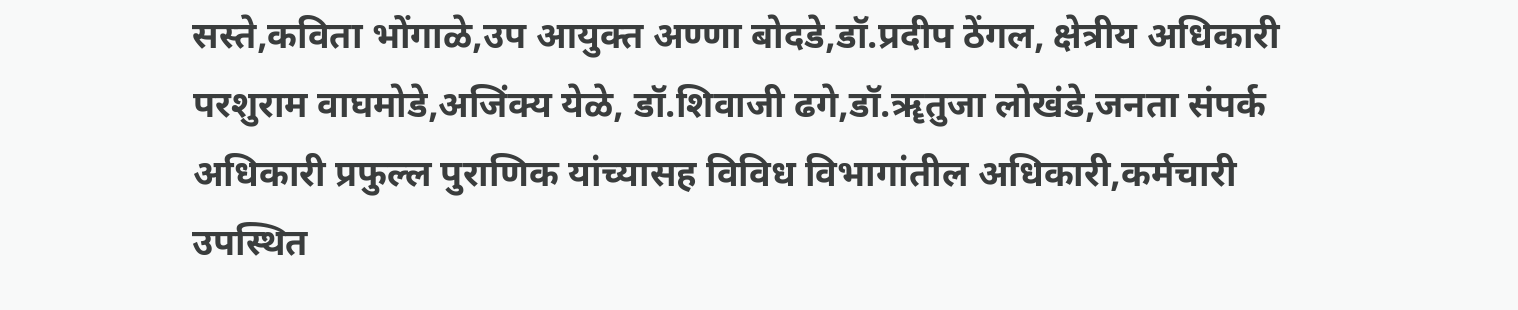सस्ते,कविता भोंगाळे,उप आयुक्त अण्णा बोदडे,डॉ.प्रदीप ठेंगल, क्षेत्रीय अधिकारी परशुराम वाघमोडे,अजिंक्य येळे, डॉ.शिवाजी ढगे,डॉ.ॠतुजा लोखंडे,जनता संपर्क अधिकारी प्रफुल्ल पुराणिक यांच्यासह विविध विभागांतील अधिकारी,कर्मचारी उपस्थित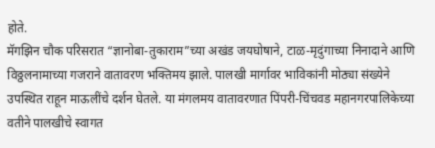होते.
मॅगझिन चौक परिसरात “ज्ञानोबा-तुकाराम”च्या अखंड जयघोषाने, टाळ-मृदुंगाच्या निनादाने आणि विठ्ठलनामाच्या गजराने वातावरण भक्तिमय झाले. पालखी मार्गावर भाविकांनी मोठ्या संख्येने उपस्थित राहून माऊलींचे दर्शन घेतले. या मंगलमय वातावरणात पिंपरी-चिंचवड महानगरपालिकेच्या वतीने पालखीचे स्वागत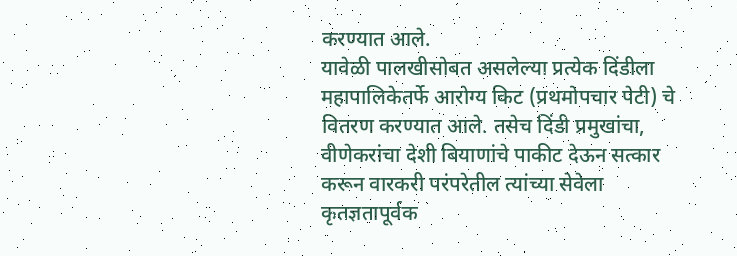करण्यात आले.
यावेळी पालखीसोबत असलेल्या प्रत्येक दिंडीला महापालिकेतर्फे आरोग्य किट (प्रथमोपचार पेटी) चे वितरण करण्यात आले. तसेच दिंडी प्रमुखांचा, वीणेकरांचा देशी बियाणांचे पाकीट देऊन सत्कार करून वारकरी परंपरेतील त्यांच्या सेवेला कृतज्ञतापूर्वक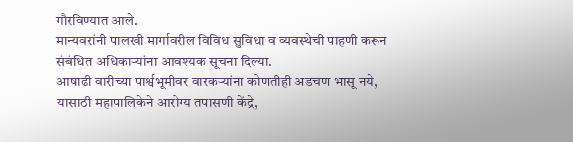गौरविण्यात आले.
मान्यवरांनी पालखी मार्गावरील विविध सुविधा व व्यवस्थेची पाहणी करून संबंधित अधिकाऱ्यांना आवश्यक सूचना दिल्या.
आषाढी वारीच्या पार्श्वभूमीवर वारकऱ्यांना कोणतीही अडचण भासू नये, यासाठी महापालिकेने आरोग्य तपासणी केंद्रे,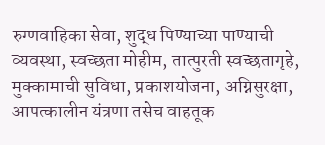रुग्णवाहिका सेवा, शुद्ध पिण्याच्या पाण्याची व्यवस्था, स्वच्छता मोहीम, तात्पुरती स्वच्छतागृहे, मुक्कामाची सुविधा, प्रकाशयोजना, अग्निसुरक्षा, आपत्कालीन यंत्रणा तसेच वाहतूक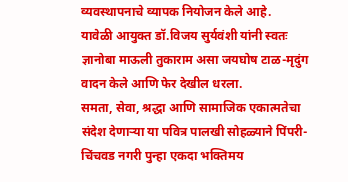व्यवस्थापनाचे व्यापक नियोजन केले आहे.
यावेळी आयुक्त डॉ.विजय सुर्यवंशी यांनी स्वतः ज्ञानोबा माऊली तुकाराम असा जयघोष टाळ-मृदुंग वादन केले आणि फेर देखील धरला.
समता, सेवा, श्रद्धा आणि सामाजिक एकात्मतेचा संदेश देणाऱ्या या पवित्र पालखी सोहळ्याने पिंपरी-चिंचवड नगरी पुन्हा एकदा भक्तिमय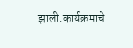झाली.कार्यक्रमाचे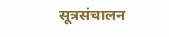सूत्रसंचालन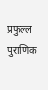प्रफुल्ल पुराणिक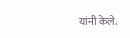यांनी केले.